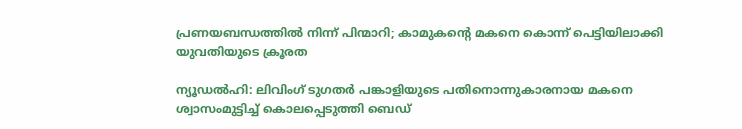പ്രണയബന്ധത്തില്‍ നിന്ന് പിന്മാറി; കാമുകന്റെ മകനെ കൊന്ന് പെട്ടിയിലാക്കി യുവതിയുടെ ക്രൂരത

ന്യൂഡല്‍ഹി: ലിവിംഗ് ടുഗതര്‍ പങ്കാളിയുടെ പതിനൊന്നുകാരനായ മകനെ ശ്വാസംമുട്ടിച്ച് കൊലപ്പെടുത്തി ബെഡ്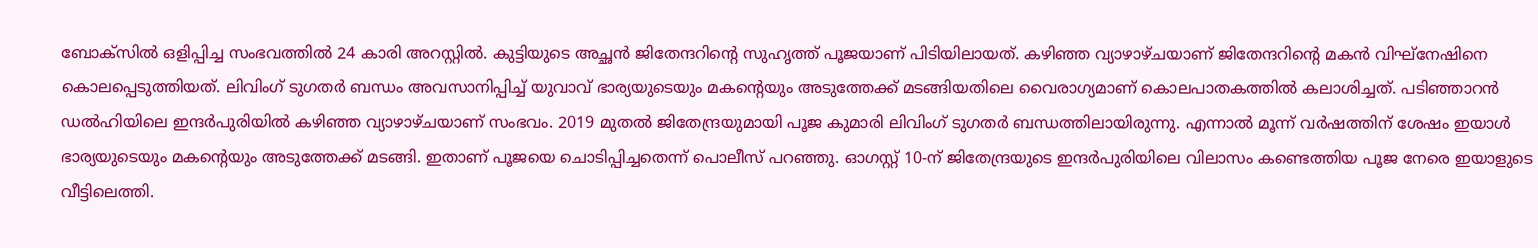ബോക്സില്‍ ഒളിപ്പിച്ച സംഭവത്തില്‍ 24 കാരി അറസ്റ്റില്‍. കുട്ടിയുടെ അച്ഛന്‍ ജിതേന്ദറിന്റെ സുഹൃത്ത് പൂജയാണ് പിടിയിലായത്. കഴിഞ്ഞ വ്യാഴാഴ്ചയാണ് ജിതേന്ദറിന്റെ മകന്‍ വിഘ്നേഷിനെ കൊലപ്പെടുത്തിയത്. ലിവിംഗ് ടുഗതര്‍ ബന്ധം അവസാനിപ്പിച്ച് യുവാവ് ഭാര്യയുടെയും മകന്റെയും അടുത്തേക്ക് മടങ്ങിയതിലെ വൈരാഗ്യമാണ് കൊലപാതകത്തില്‍ കലാശിച്ചത്. പടിഞ്ഞാറന്‍ ഡല്‍ഹിയിലെ ഇന്ദര്‍പുരിയില്‍ കഴിഞ്ഞ വ്യാഴാഴ്ചയാണ് സംഭവം. 2019 മുതല്‍ ജിതേന്ദ്രയുമായി പൂജ കുമാരി ലിവിംഗ് ടുഗതര്‍ ബന്ധത്തിലായിരുന്നു. എന്നാല്‍ മൂന്ന് വര്‍ഷത്തിന് ശേഷം ഇയാള്‍ ഭാര്യയുടെയും മകന്റെയും അടുത്തേക്ക് മടങ്ങി. ഇതാണ് പൂജയെ ചൊടിപ്പിച്ചതെന്ന് പൊലീസ് പറഞ്ഞു. ഓഗസ്റ്റ് 10-ന് ജിതേന്ദ്രയുടെ ഇന്ദര്‍പുരിയിലെ വിലാസം കണ്ടെത്തിയ പൂജ നേരെ ഇയാളുടെ വീട്ടിലെത്തി.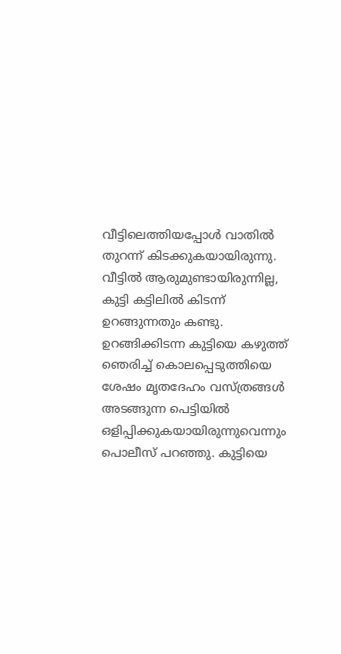വീട്ടിലെത്തിയപ്പോള്‍ വാതില്‍ തുറന്ന് കിടക്കുകയായിരുന്നു. വീട്ടില്‍ ആരുമുണ്ടായിരുന്നില്ല, കുട്ടി കട്ടിലില്‍ കിടന്ന് ഉറങ്ങുന്നതും കണ്ടു. ഉറങ്ങിക്കിടന്ന കുട്ടിയെ കഴുത്ത് ഞെരിച്ച് കൊലപ്പെടുത്തിയെ ശേഷം മൃതദേഹം വസ്ത്രങ്ങള്‍ അടങ്ങുന്ന പെട്ടിയില്‍ ഒളിപ്പിക്കുകയായിരുന്നുവെന്നും പൊലീസ് പറഞ്ഞു. കുട്ടിയെ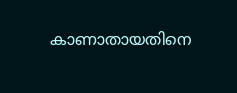കാണാതായതിനെ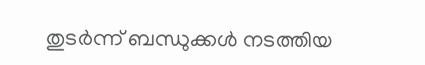തുടര്‍ന്ന് ബന്ധുക്കള്‍ നടത്തിയ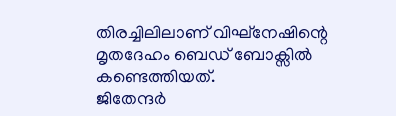തിരച്ചിലിലാണ് വിഘ്നേഷിന്റെ മൃതദേഹം ബെഡ് ബോക്സില്‍ കണ്ടെത്തിയത്.
ജിതേന്ദര്‍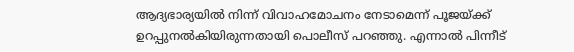ആദ്യഭാര്യയില്‍ നിന്ന് വിവാഹമോചനം നേടാമെന്ന് പൂജയ്ക്ക് ഉറപ്പുനല്‍കിയിരുന്നതായി പൊലീസ് പറഞ്ഞു. എന്നാല്‍ പിന്നീട്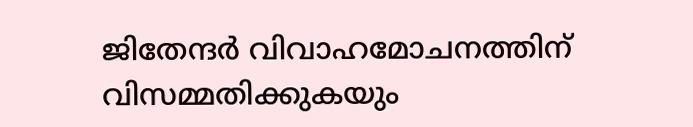ജിതേന്ദര്‍ വിവാഹമോചനത്തിന് വിസമ്മതിക്കുകയും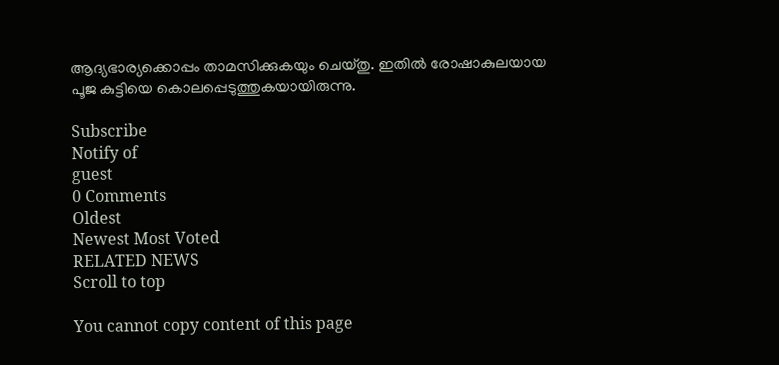ആദ്യഭാര്യക്കൊപ്പം താമസിക്കുകയും ചെയ്തു. ഇതില്‍ രോഷാകുലയായ പൂജ കുട്ടിയെ കൊലപ്പെടുത്തുകയായിരുന്നു.

Subscribe
Notify of
guest
0 Comments
Oldest
Newest Most Voted
RELATED NEWS
Scroll to top

You cannot copy content of this page